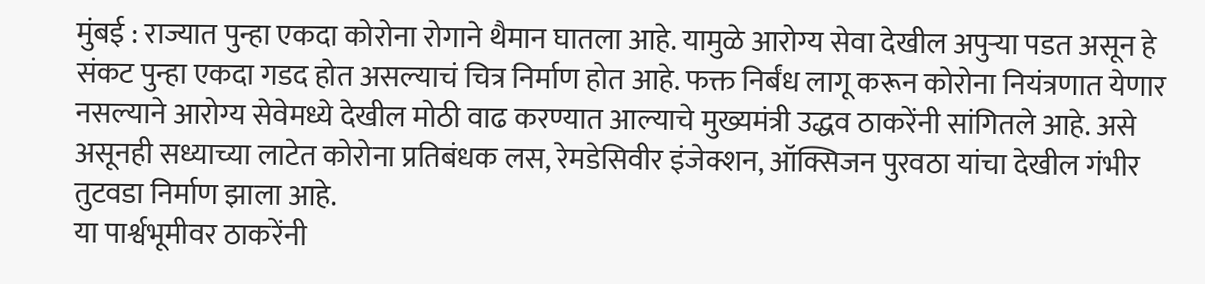मुंबई : राज्यात पुन्हा एकदा कोरोना रोगाने थैमान घातला आहे. यामुळे आरोग्य सेवा देखील अपुऱ्या पडत असून हे संकट पुन्हा एकदा गडद होत असल्याचं चित्र निर्माण होत आहे. फक्त निर्बंध लागू करून कोरोना नियंत्रणात येणार नसल्याने आरोग्य सेवेमध्ये देखील मोठी वाढ करण्यात आल्याचे मुख्यमंत्री उद्धव ठाकरेंनी सांगितले आहे. असे असूनही सध्याच्या लाटेत कोरोना प्रतिबंधक लस, रेमडेसिवीर इंजेक्शन, ऑक्सिजन पुरवठा यांचा देखील गंभीर तुटवडा निर्माण झाला आहे.
या पार्श्वभूमीवर ठाकरेंनी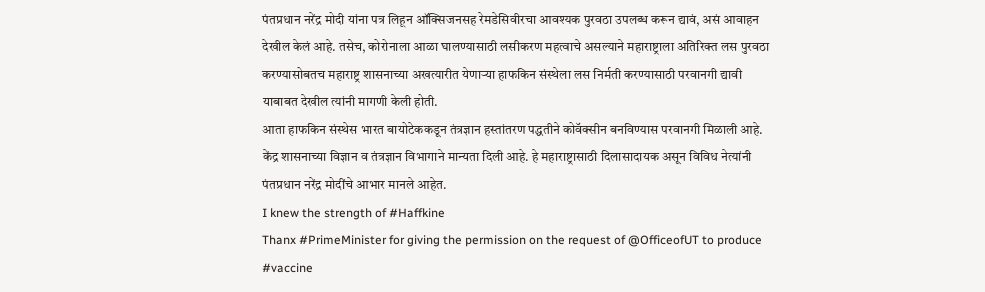पंतप्रधान नरेंद्र मोदी यांना पत्र लिहून ऑक्सिजनसह रेमडेसिवीरचा आवश्यक पुरवठा उपलब्ध करून द्यावं, असं आवाहन देखील केलं आहे. तसेच, कोरोनाला आळा घालण्यासाठी लसीकरण महत्वाचे असल्याने महाराष्ट्राला अतिरिक्त लस पुरवठा करण्यासोबतच महाराष्ट्र शासनाच्या अखत्यारीत येणाऱ्या हाफकिन संस्थेला लस निर्मती करण्यासाठी परवानगी द्यावी याबाबत देखील त्यांनी मागणी केली होती.
आता हाफकिन संस्थेस भारत बायोटेककडून तंत्रज्ञान हस्तांतरण पद्धतीने कोवॅक्सीन बनविण्यास परवानगी मिळाली आहे. केंद्र शासनाच्या विज्ञान व तंत्रज्ञान विभागाने मान्यता दिली आहे. हे महाराष्ट्रासाठी दिलासादायक असून विविध नेत्यांनी पंतप्रधान नरेंद्र मोदींचे आभार मानले आहेत.
I knew the strength of #Haffkine
Thanx #PrimeMinister for giving the permission on the request of @OfficeofUT to produce #vaccine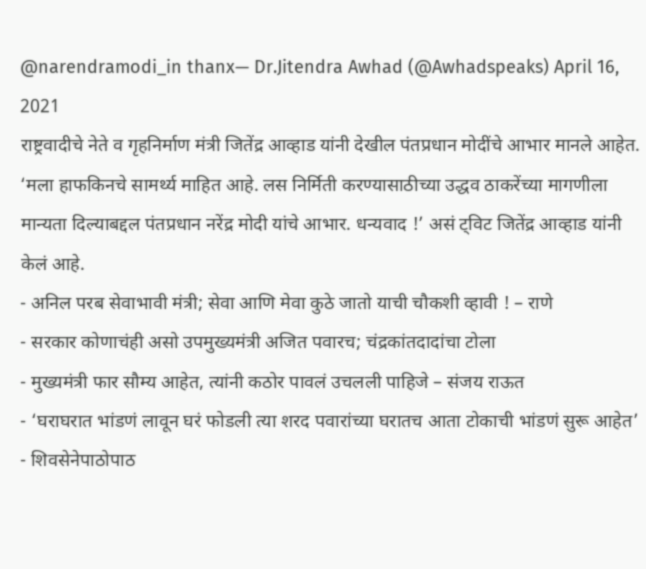@narendramodi_in thanx— Dr.Jitendra Awhad (@Awhadspeaks) April 16, 2021
राष्ट्रवादीचे नेते व गृहनिर्माण मंत्री जितेंद्र आव्हाड यांनी देखील पंतप्रधान मोदींचे आभार मानले आहेत. ‘मला हाफकिनचे सामर्थ्य माहित आहे. लस निर्मिती करण्यासाठीच्या उद्धव ठाकरेंच्या मागणीला मान्यता दिल्याबद्दल पंतप्रधान नरेंद्र मोदी यांचे आभार. धन्यवाद !’ असं ट्विट जितेंद्र आव्हाड यांनी केलं आहे.
- अनिल परब सेवाभावी मंत्री; सेवा आणि मेवा कुठे जातो याची चौकशी व्हावी ! – राणे
- सरकार कोणाचंही असो उपमुख्यमंत्री अजित पवारच; चंद्रकांतदादांचा टोला
- मुख्यमंत्री फार सौम्य आहेत, त्यांनी कठोर पावलं उचलली पाहिजे – संजय राऊत
- ‘घराघरात भांडणं लावून घरं फोडली त्या शरद पवारांच्या घरातच आता टोकाची भांडणं सुरू आहेत’
- शिवसेनेपाठोपाठ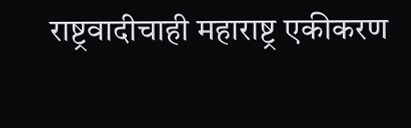राष्ट्रवादीचाही महाराष्ट्र एकीकरण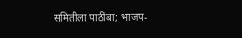समितीला पाठींबा; भाजप-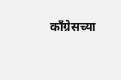काँग्रेसच्या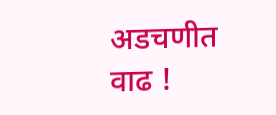अडचणीत वाढ !